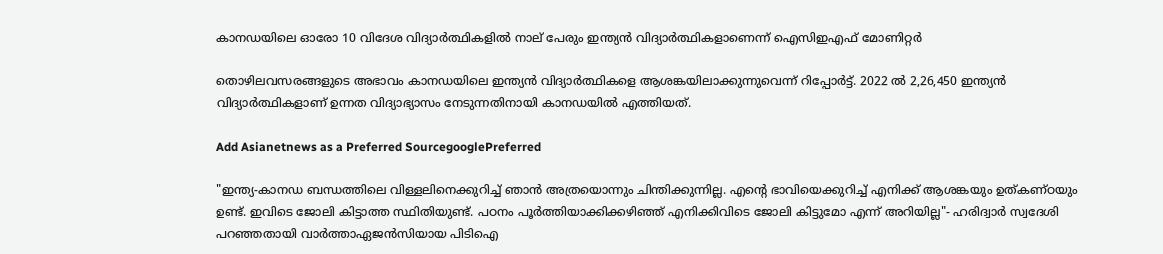കാനഡയിലെ ഓരോ 10 വിദേശ വിദ്യാർത്ഥികളിൽ നാല് പേരും ഇന്ത്യൻ വിദ്യാർത്ഥികളാണെന്ന് ഐസിഇഎഫ് മോണിറ്റർ

തൊഴിലവസരങ്ങളുടെ അഭാവം കാനഡയിലെ ഇന്ത്യൻ വിദ്യാർത്ഥികളെ ആശങ്കയിലാക്കുന്നുവെന്ന് റിപ്പോര്‍ട്ട്. 2022 ൽ 2,26,450 ഇന്ത്യൻ വിദ്യാർത്ഥികളാണ് ഉന്നത വിദ്യാഭ്യാസം നേടുന്നതിനായി കാനഡയിൽ എത്തിയത്.

Add Asianetnews as a Preferred SourcegooglePreferred

"ഇന്ത്യ-കാനഡ ബന്ധത്തിലെ വിള്ളലിനെക്കുറിച്ച് ഞാൻ അത്രയൊന്നും ചിന്തിക്കുന്നില്ല. എന്റെ ഭാവിയെക്കുറിച്ച് എനിക്ക് ആശങ്കയും ഉത്കണ്ഠയും ഉണ്ട്. ഇവിടെ ജോലി കിട്ടാത്ത സ്ഥിതിയുണ്ട്. പഠനം പൂർത്തിയാക്കിക്കഴിഞ്ഞ് എനിക്കിവിടെ ജോലി കിട്ടുമോ എന്ന് അറിയില്ല"- ഹരിദ്വാര്‍ സ്വദേശി പറഞ്ഞതായി വാര്‍ത്താഏജന്‍സിയായ പിടിഐ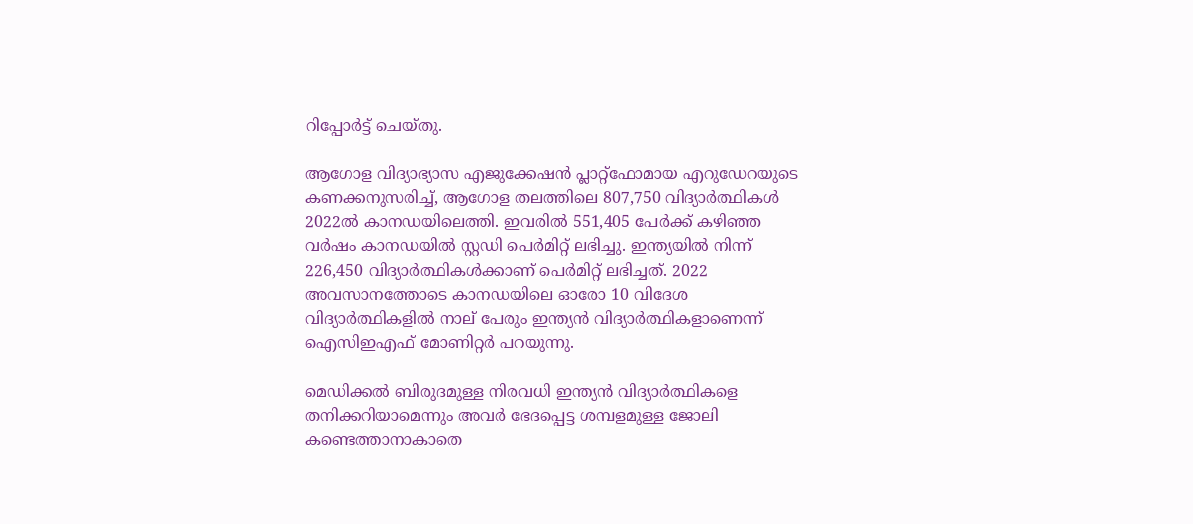റിപ്പോര്‍ട്ട് ചെയ്തു.

ആഗോള വിദ്യാഭ്യാസ എജുക്കേഷന്‍ പ്ലാറ്റ്‌ഫോമായ എറുഡേറയുടെ കണക്കനുസരിച്ച്, ആഗോള തലത്തിലെ 807,750 വിദ്യാര്‍ത്ഥികള്‍ 2022ല്‍ കാനഡയിലെത്തി. ഇവരിൽ 551,405 പേർക്ക് കഴിഞ്ഞ വർഷം കാനഡയിൽ സ്റ്റഡി പെര്‍മിറ്റ് ലഭിച്ചു. ഇന്ത്യയില്‍ നിന്ന് 226,450 വിദ്യാര്‍ത്ഥികള്‍ക്കാണ് പെര്‍മിറ്റ് ലഭിച്ചത്. 2022 അവസാനത്തോടെ കാനഡയിലെ ഓരോ 10 വിദേശ വിദ്യാർത്ഥികളിൽ നാല് പേരും ഇന്ത്യൻ വിദ്യാർത്ഥികളാണെന്ന് ഐസിഇഎഫ് മോണിറ്റർ പറയുന്നു.

മെഡിക്കൽ ബിരുദമുള്ള നിരവധി ഇന്ത്യൻ വിദ്യാർത്ഥികളെ തനിക്കറിയാമെന്നും അവർ ഭേദപ്പെട്ട ശമ്പളമുള്ള ജോലി കണ്ടെത്താനാകാതെ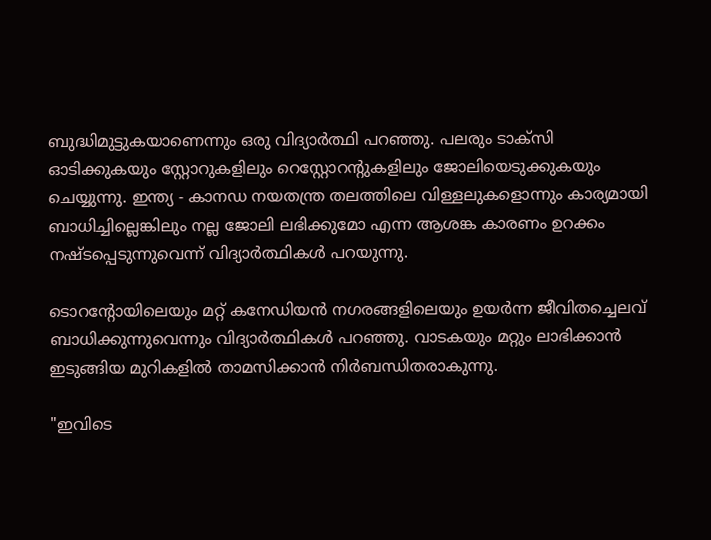ബുദ്ധിമുട്ടുകയാണെന്നും ഒരു വിദ്യാര്‍ത്ഥി പറഞ്ഞു. പലരും ടാക്സി ഓടിക്കുകയും സ്റ്റോറുകളിലും റെസ്റ്റോറന്റുകളിലും ജോലിയെടുക്കുകയും ചെയ്യുന്നു. ഇന്ത്യ - കാനഡ നയതന്ത്ര തലത്തിലെ വിള്ളലുകളൊന്നും കാര്യമായി ബാധിച്ചില്ലെങ്കിലും നല്ല ജോലി ലഭിക്കുമോ എന്ന ആശങ്ക കാരണം ഉറക്കം നഷ്ടപ്പെടുന്നുവെന്ന് വിദ്യാര്‍ത്ഥികള്‍ പറയുന്നു.

ടൊറന്റോയിലെയും മറ്റ് കനേഡിയൻ നഗരങ്ങളിലെയും ഉയർന്ന ജീവിതച്ചെലവ് ബാധിക്കുന്നുവെന്നും വിദ്യാര്‍ത്ഥികള്‍ പറഞ്ഞു. വാടകയും മറ്റും ലാഭിക്കാന്‍ ഇടുങ്ങിയ മുറികളിൽ താമസിക്കാൻ നിർബന്ധിതരാകുന്നു.

"ഇവിടെ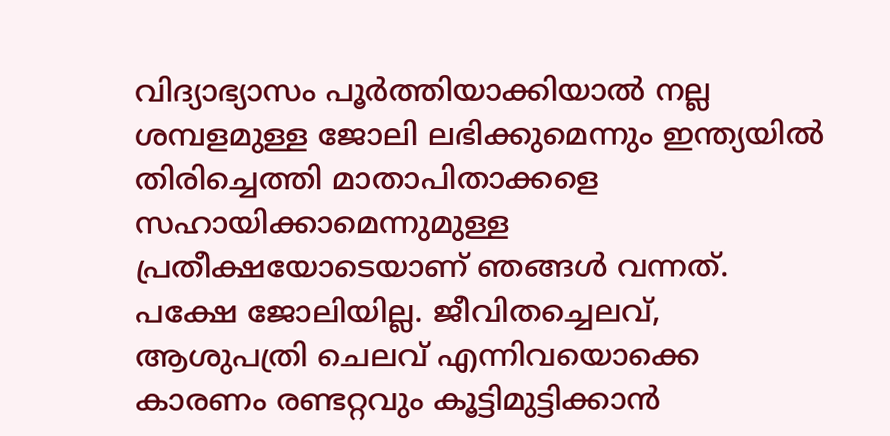വിദ്യാഭ്യാസം പൂർത്തിയാക്കിയാൽ നല്ല ശമ്പളമുള്ള ജോലി ലഭിക്കുമെന്നും ഇന്ത്യയിൽ തിരിച്ചെത്തി മാതാപിതാക്കളെ സഹായിക്കാമെന്നുമുള്ള പ്രതീക്ഷയോടെയാണ് ഞങ്ങൾ വന്നത്. പക്ഷേ ജോലിയില്ല. ജീവിതച്ചെലവ്, ആശുപത്രി ചെലവ് എന്നിവയൊക്കെ കാരണം രണ്ടറ്റവും കൂട്ടിമുട്ടിക്കാൻ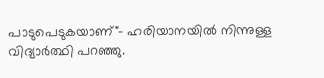പാടുപെടുകയാണ്"- ഹരിയാനയില്‍ നിന്നുള്ള വിദ്യാര്‍ത്ഥി പറഞ്ഞു.